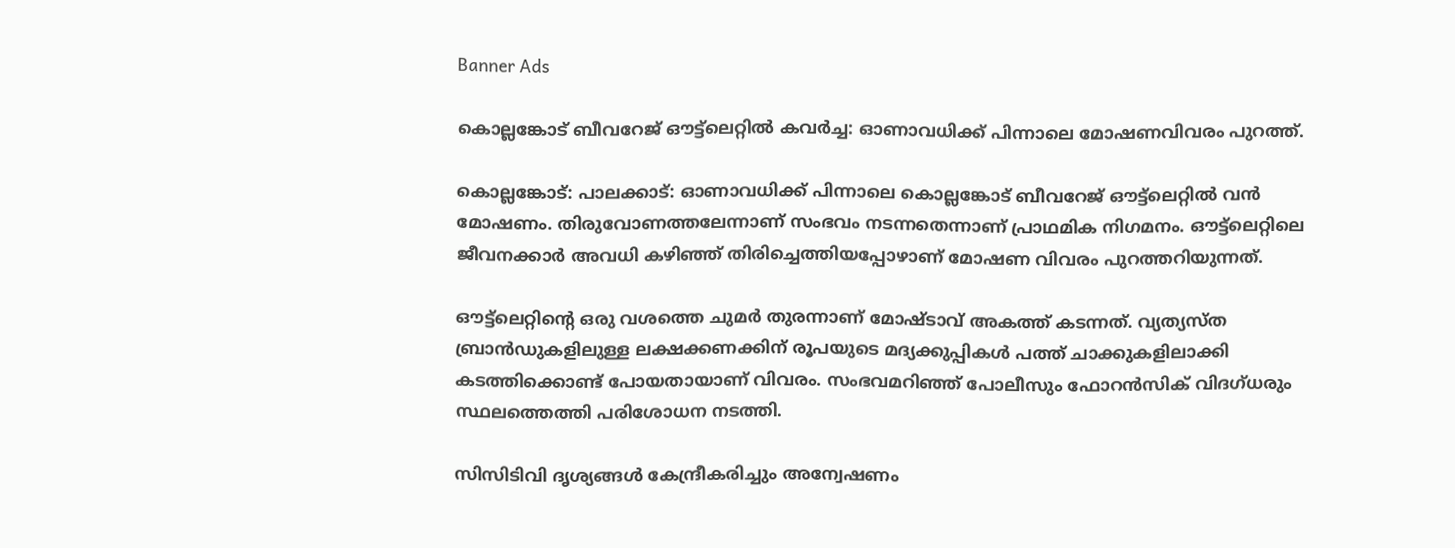Banner Ads

കൊല്ലങ്കോട് ബീവറേജ് ഔട്ട്‌ലെറ്റിൽ കവർച്ച: ഓണാവധിക്ക് പിന്നാലെ മോഷണവിവരം പുറത്ത്.

കൊല്ലങ്കോട്: പാലക്കാട്: ഓണാവധിക്ക് പിന്നാലെ കൊല്ലങ്കോട് ബീവറേജ് ഔട്ട്‌ലെറ്റിൽ വൻ മോഷണം. തിരുവോണത്തലേന്നാണ് സംഭവം നടന്നതെന്നാണ് പ്രാഥമിക നിഗമനം. ഔട്ട്‌ലെറ്റിലെ ജീവനക്കാർ അവധി കഴിഞ്ഞ് തിരിച്ചെത്തിയപ്പോഴാണ് മോഷണ വിവരം പുറത്തറിയുന്നത്.

ഔട്ട്‌ലെറ്റിന്റെ ഒരു വശത്തെ ചുമർ തുരന്നാണ് മോഷ്ടാവ് അകത്ത് കടന്നത്. വ്യത്യസ്ത ബ്രാൻഡുകളിലുള്ള ലക്ഷക്കണക്കിന് രൂപയുടെ മദ്യക്കുപ്പികൾ പത്ത് ചാക്കുകളിലാക്കി കടത്തിക്കൊണ്ട് പോയതായാണ് വിവരം. സംഭവമറിഞ്ഞ് പോലീസും ഫോറൻസിക് വിദഗ്ധരും സ്ഥലത്തെത്തി പരിശോധന നടത്തി.

സിസിടിവി ദൃശ്യങ്ങൾ കേന്ദ്രീകരിച്ചും അന്വേഷണം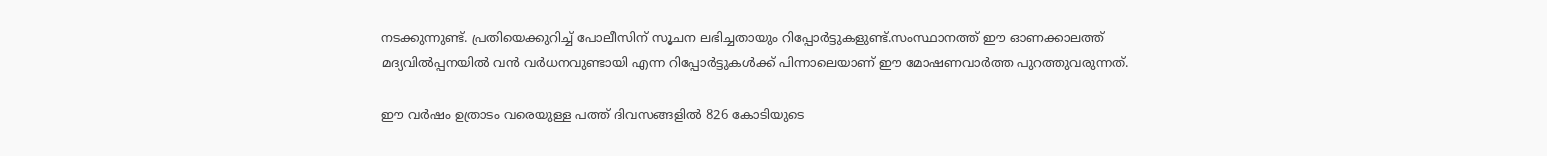നടക്കുന്നുണ്ട്. പ്രതിയെക്കുറിച്ച് പോലീസിന് സൂചന ലഭിച്ചതായും റിപ്പോർട്ടുകളുണ്ട്.സംസ്ഥാനത്ത് ഈ ഓണക്കാലത്ത് മദ്യവിൽപ്പനയിൽ വൻ വർധനവുണ്ടായി എന്ന റിപ്പോർട്ടുകൾക്ക് പിന്നാലെയാണ് ഈ മോഷണവാർത്ത പുറത്തുവരുന്നത്.

ഈ വർഷം ഉത്രാടം വരെയുള്ള പത്ത് ദിവസങ്ങളിൽ 826 കോടിയുടെ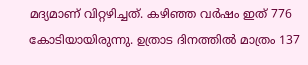മദ്യമാണ് വിറ്റഴിച്ചത്. കഴിഞ്ഞ വർഷം ഇത് 776 കോടിയായിരുന്നു. ഉത്രാട ദിനത്തിൽ മാത്രം 137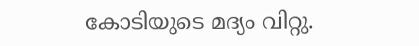കോടിയുടെ മദ്യം വിറ്റു.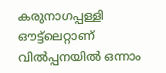കരുനാഗപ്പള്ളി ഔട്ട്‌ലെറ്റാണ് വിൽപ്പനയിൽ ഒന്നാം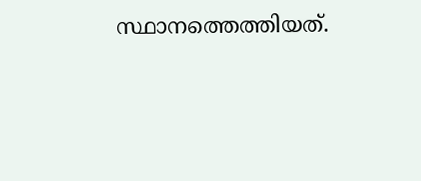സ്ഥാനത്തെത്തിയത്.